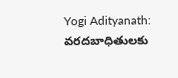Yogi Adityanath: వరదబాధితులకు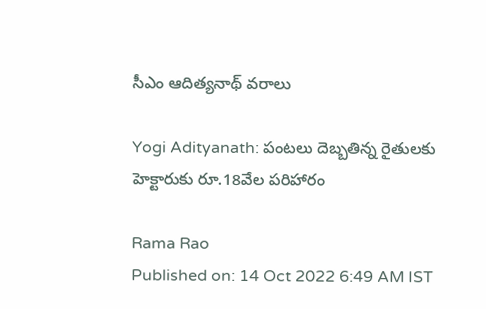సీఎం ఆదిత్యనాథ్ వరాలు

Yogi Adityanath: పంటలు దెబ్బతిన్న రైతులకు హెక్టారుకు రూ.18వేల పరిహారం

Rama Rao
Published on: 14 Oct 2022 6:49 AM IST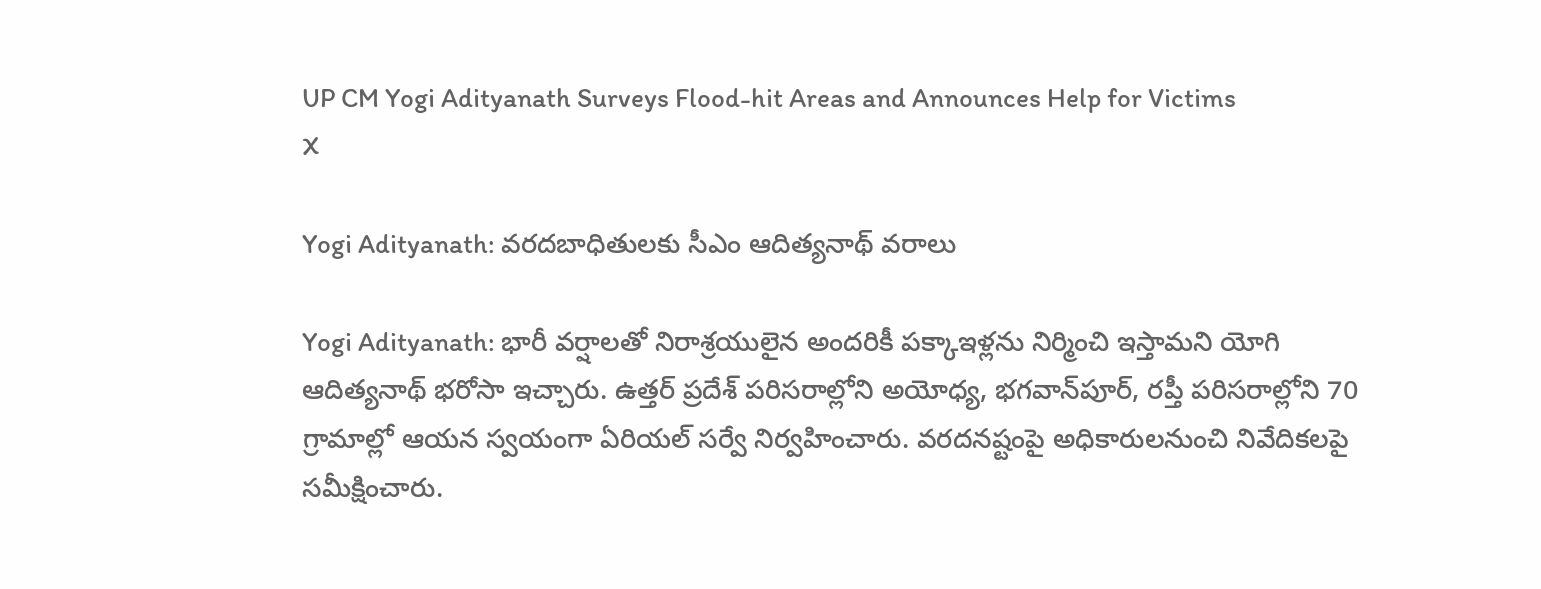UP CM Yogi Adityanath Surveys Flood-hit Areas and Announces Help for Victims
X

Yogi Adityanath: వరదబాధితులకు సీఎం ఆదిత్యనాథ్ వరాలు

Yogi Adityanath: భారీ వర్షాలతో నిరాశ్రయులైన అందరికీ పక్కాఇళ్లను నిర్మించి ఇస్తామని యోగి ఆదిత్యనాథ్ భరోసా ఇచ్చారు. ఉత్తర్‌ ప్రదేశ్ పరిసరాల్లోని అయోధ్య, భగవాన్‌పూర్, రప్తీ పరిసరాల్లోని 70 గ్రామాల్లో ఆయన స్వయంగా ఏరియల్ సర్వే నిర్వహించారు. వరదనష్టంపై అధికారులనుంచి నివేదికలపై సమీక్షించారు.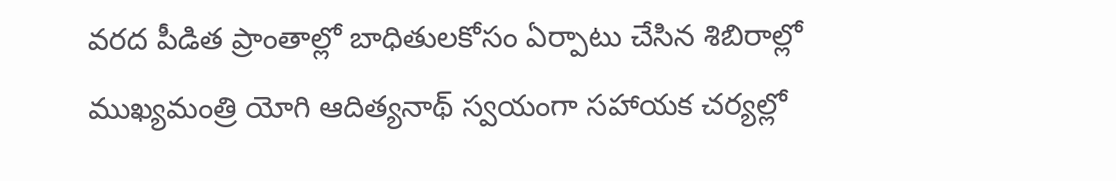వరద పీడిత ప్రాంతాల్లో బాధితులకోసం ఏర్పాటు చేసిన శిబిరాల్లో ముఖ్యమంత్రి యోగి ఆదిత్యనాథ్ స్వయంగా సహాయక చర్యల్లో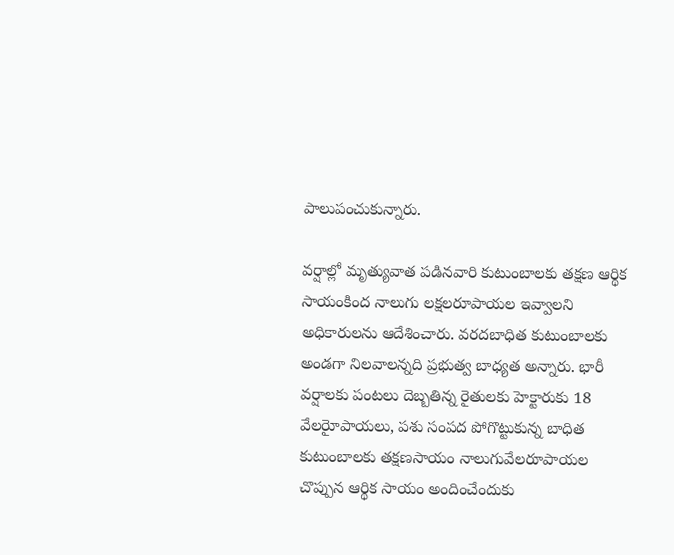పాలుపంచుకున్నారు.

వర్షాల్లో మృత్యువాత పడినవారి కుటుంబాలకు తక్షణ ఆర్థిక సాయంకింద నాలుగు లక్షలరూపాయల ఇవ్వాలని అధికారులను ఆదేశించారు. వరదబాధిత కుటుంబాలకు అండగా నిలవాలన్నది ప్రభుత్వ బాధ్యత అన్నారు. భారీ వర్షాలకు పంటలు దెబ్బతిన్న రైతులకు హెక్టారుకు 18 వేలరైూపాయలు, పశు సంపద పోగొట్టుకున్న బాధిత కుటుంబాలకు తక్షణసాయం నాలుగువేలరూపాయల చొప్పున ఆర్థిక సాయం అందించేందుకు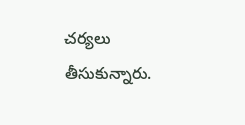చర్యలు తీసుకున్నారు.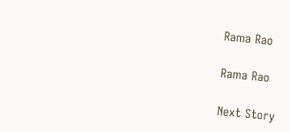Rama Rao

Rama Rao

Next Story